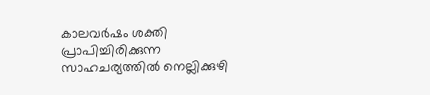കാലവര്‍ഷം ശക്തി പ്രാപിച്ചിരിക്കുന്ന സാഹചര്യത്തില്‍ നെല്ലിക്കുഴി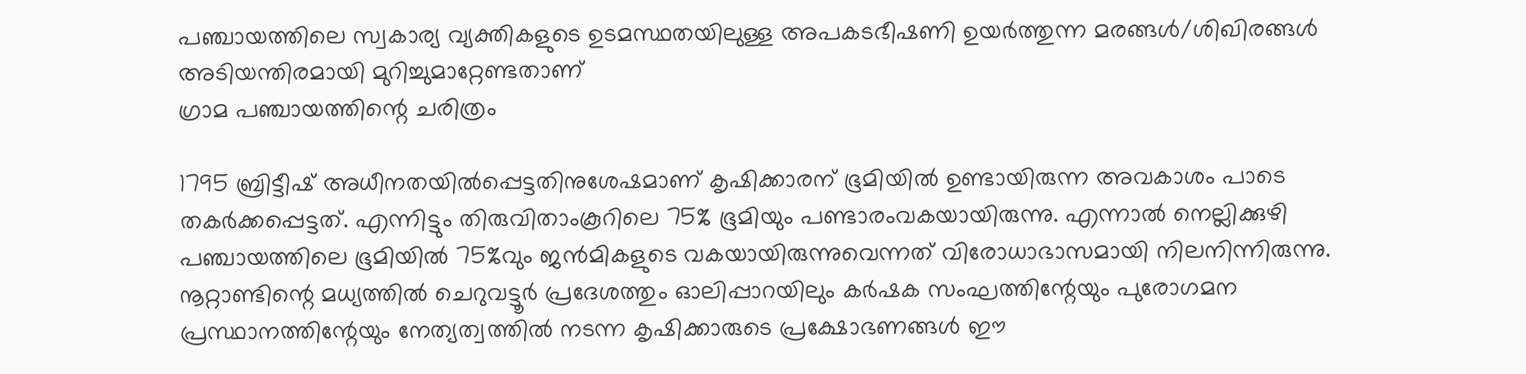പഞ്ചായത്തിലെ സ്വകാര്യ വ്യക്തികളുടെ ഉടമസ്ഥതയിലുള്ള അപകടഭീഷണി ഉയര്‍ത്തുന്ന മരങ്ങള്‍/ശിഖിരങ്ങള്‍ അടിയന്തിരമായി മുറിച്ചുമാറ്റേണ്ടതാണ്
ഗ്രാമ പഞ്ചായത്തിന്റെ ചരിത്രം

1795 ബ്രിട്ടീഷ് അധീനതയില്‍പ്പെട്ടതിനുശേഷമാണ് കൃഷിക്കാരന് ഭൂമിയില്‍ ഉണ്ടായിരുന്ന അവകാശം പാടെ തകര്‍ക്കപ്പെട്ടത്. എന്നിട്ടും തിരുവിതാംകൂറിലെ 75% ഭൂമിയും പണ്ടാരംവകയായിരുന്നു. എന്നാല്‍ നെല്ലിക്കുഴി പഞ്ചായത്തിലെ ഭൂമിയില്‍ 75%വും ജന്‍മികളുടെ വകയായിരുന്നുവെന്നത് വിരോധാഭാസമായി നിലനിന്നിരുന്നു. നൂറ്റാണ്ടിന്റെ മധ്യത്തില്‍ ചെറുവട്ടൂര്‍ പ്രദേശത്തും ഓലിപ്പാറയിലും കര്‍ഷക സംഘത്തിന്റേയും പുരോഗമന പ്രസ്ഥാനത്തിന്റേയും നേത്യത്വത്തില്‍ നടന്ന കൃഷിക്കാരുടെ പ്രക്ഷോഭണങ്ങള്‍ ഈ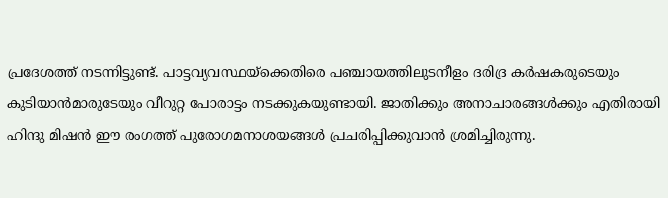പ്രദേശത്ത് നടന്നിട്ടുണ്ട്. പാട്ടവ്യവസ്ഥയ്ക്കെതിരെ പഞ്ചായത്തിലുടനീളം ദരിദ്ര കര്‍ഷകരുടെയും കുടിയാന്‍മാരുടേയും വീറുറ്റ പോരാട്ടം നടക്കുകയുണ്ടായി. ജാതിക്കും അനാചാരങ്ങള്‍ക്കും എതിരായി ഹിന്ദു മിഷന്‍ ഈ രംഗത്ത് പുരോഗമനാശയങ്ങള്‍ പ്രചരിപ്പിക്കുവാന്‍ ശ്രമിച്ചിരുന്നു.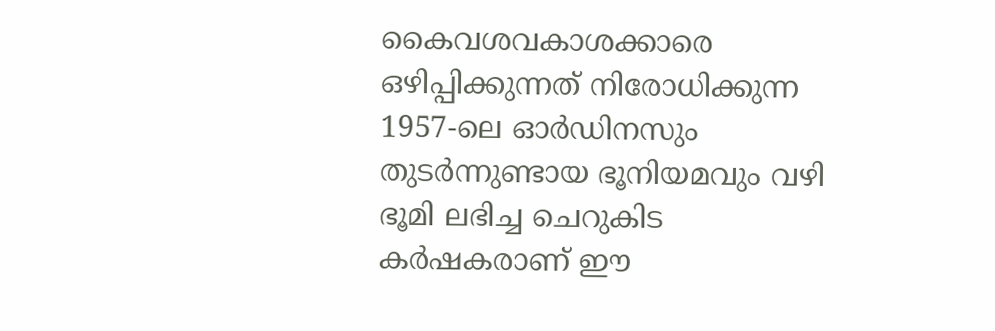കൈവശവകാശക്കാരെ ഒഴിപ്പിക്കുന്നത് നിരോധിക്കുന്ന 1957-ലെ ഓര്‍ഡിനസും തുടര്‍ന്നുണ്ടായ ഭൂനിയമവും വഴി ഭൂമി ലഭിച്ച ചെറുകിട കര്‍ഷകരാണ് ഈ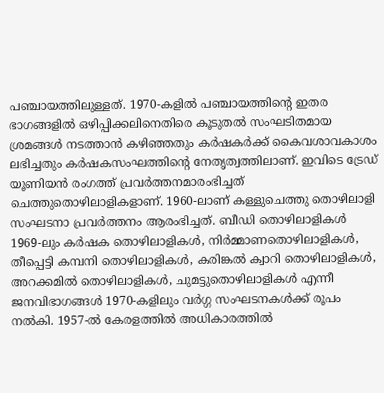പഞ്ചായത്തിലുള്ളത്. 1970-കളില്‍ പഞ്ചായത്തിന്റെ ഇതര ഭാഗങ്ങളില്‍ ഒഴിപ്പിക്കലിനെതിരെ കൂടുതല്‍ സംഘടിതമായ ശ്രമങ്ങള്‍ നടത്താന്‍ കഴിഞ്ഞതും കര്‍ഷകര്‍ക്ക് കൈവശാവകാശം ലഭിച്ചതും കര്‍ഷകസംഘത്തിന്റെ നേതൃത്വത്തിലാണ്. ഇവിടെ ട്രേഡ് യൂണിയന്‍ രംഗത്ത് പ്രവര്‍ത്തനമാരംഭിച്ചത് ചെത്തുതൊഴിലാളികളാണ്. 1960-ലാണ് കള്ളുചെത്തു തൊഴിലാളി സംഘടനാ പ്രവര്‍ത്തനം ആരംഭിച്ചത്. ബീഡി തൊഴിലാളികള്‍ 1969-ലും കര്‍ഷക തൊഴിലാളികള്‍, നിര്‍മ്മാണതൊഴിലാളികള്‍, തീപ്പെട്ടി കമ്പനി തൊഴിലാളികള്‍, കരിങ്കല്‍ ക്വാറി തൊഴിലാളികള്‍, അറക്കമില്‍ തൊഴിലാളികള്‍, ചുമട്ടുതൊഴിലാളികള്‍ എന്നീ ജനവിഭാഗങ്ങള്‍ 1970-കളിലും വര്‍ഗ്ഗ സംഘടനകള്‍ക്ക് രൂപം നല്‍കി. 1957-ല്‍ കേരളത്തില്‍ അധികാരത്തില്‍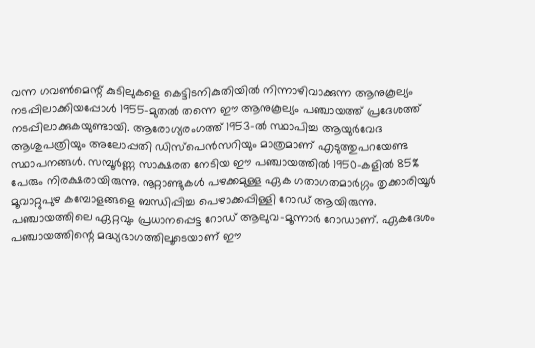വന്ന ഗവണ്‍മെന്റ് കുടിലുകളെ കെട്ടിടനികുതിയില്‍ നിന്നാഴിവാക്കുന്ന ആനുകൂല്യം നടപ്പിലാക്കിയപ്പോള്‍ 1955-മുതല്‍ തന്നെ ഈ ആനുകൂല്യം പഞ്ചായത്ത് പ്രദേശത്ത് നടപ്പിലാക്കുകയുണ്ടായി. ആരോഗ്യരംഗത്ത് 1953-ല്‍ സ്ഥാപിച്ച ആയുര്‍വേദ ആശുപത്രിയും അലോപ്പതി ഡിസ്പെന്‍സറിയും മാത്രമാണ് എടുത്തുപറയേണ്ട സ്ഥാപനങ്ങള്‍. സമ്പൂര്‍ണ്ണ സാക്ഷരത നേടിയ ഈ പഞ്ചായത്തില്‍ 1950-കളില്‍ 85% പേരും നിരക്ഷരായിരുന്നു. നൂറ്റാണ്ടുകള്‍ പഴക്കമുള്ള ഏക ഗതാഗതമാര്‍ഗ്ഗം തൃക്കാരിയൂര്‍ മൂവാറ്റുപുഴ കമ്പോളങ്ങളെ ബന്ധിപ്പിച്ച പെഴാക്കപ്പിള്ളി റോഡ് ആയിരുന്നു. പഞ്ചായത്തിലെ ഏറ്റവും പ്രധാനപ്പെട്ട റോഡ് ആലുവ-മൂന്നാര്‍ റോഡാണ്. ഏകദേശം പഞ്ചായത്തിന്റെ മദ്ധ്യഭാഗത്തിലൂടെയാണ് ഈ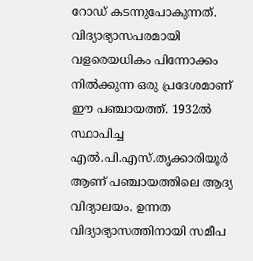റോഡ് കടന്നുപോകുന്നത്. വിദ്യാഭ്യാസപരമായി വളരെയധികം പിന്നോക്കം നില്‍ക്കുന്ന ഒരു പ്രദേശമാണ് ഈ പഞ്ചായത്ത്. 1932ല്‍ സ്ഥാപിച്ച എല്‍.പി.എസ്.തൃക്കാരിയൂര്‍ ആണ് പഞ്ചായത്തിലെ ആദ്യ വിദ്യാലയം. ഉന്നത വിദ്യാഭ്യാസത്തിനായി സമീപ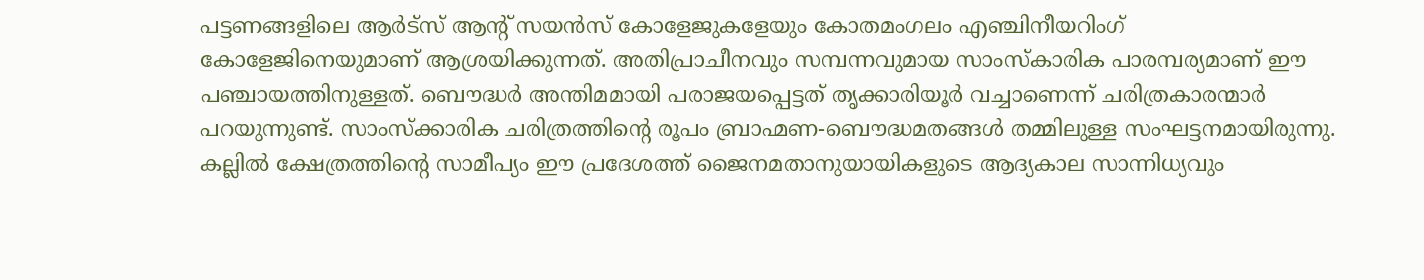പട്ടണങ്ങളിലെ ആര്‍ട്സ് ആന്റ് സയന്‍സ് കോളേജുകളേയും കോതമംഗലം എഞ്ചിനീയറിംഗ് കോളേജിനെയുമാണ് ആശ്രയിക്കുന്നത്. അതിപ്രാചീനവും സമ്പന്നവുമായ സാംസ്കാരിക പാരമ്പര്യമാണ് ഈ പഞ്ചായത്തിനുള്ളത്. ബൌദ്ധര്‍ അന്തിമമായി പരാജയപ്പെട്ടത് തൃക്കാരിയൂര്‍ വച്ചാണെന്ന് ചരിത്രകാരന്മാര്‍ പറയുന്നുണ്ട്. സാംസ്ക്കാരിക ചരിത്രത്തിന്റെ രൂപം ബ്രാഹ്മണ-ബൌദ്ധമതങ്ങള്‍ തമ്മിലുള്ള സംഘട്ടനമായിരുന്നു. കല്ലില്‍ ക്ഷേത്രത്തിന്റെ സാമീപ്യം ഈ പ്രദേശത്ത് ജൈനമതാനുയായികളുടെ ആദ്യകാല സാന്നിധ്യവും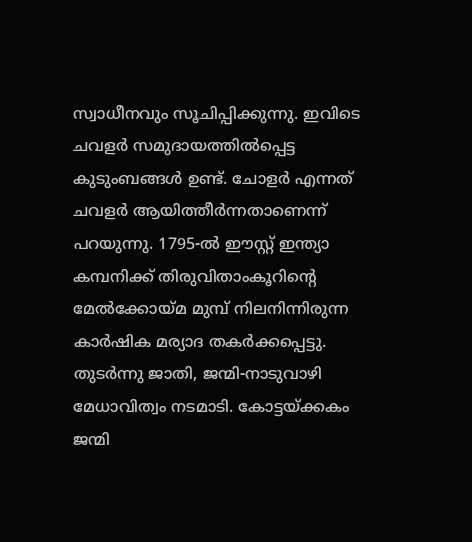സ്വാധീനവും സൂചിപ്പിക്കുന്നു. ഇവിടെ ചവളര്‍ സമുദായത്തില്‍പ്പെട്ട കുടുംബങ്ങള്‍ ഉണ്ട്. ചോളര്‍ എന്നത് ചവളര്‍ ആയിത്തീര്‍ന്നതാണെന്ന് പറയുന്നു. 1795-ല്‍ ഈസ്റ്റ് ഇന്ത്യാ കമ്പനിക്ക് തിരുവിതാംകൂറിന്റെ മേല്‍ക്കോയ്മ മുമ്പ് നിലനിന്നിരുന്ന കാര്‍ഷിക മര്യാദ തകര്‍ക്കപ്പെട്ടു. തുടര്‍ന്നു ജാതി, ജന്മി-നാടുവാഴി മേധാവിത്വം നടമാടി. കോട്ടയ്ക്കകം ജന്മി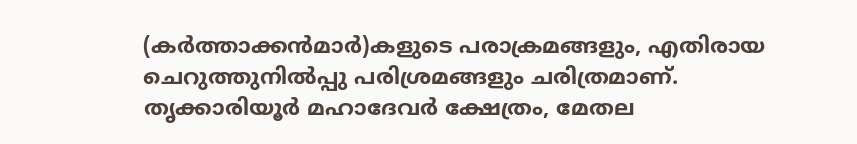(കര്‍ത്താക്കന്‍മാര്‍)കളുടെ പരാക്രമങ്ങളും, എതിരായ ചെറുത്തുനില്‍പ്പു പരിശ്രമങ്ങളും ചരിത്രമാണ്. തൃക്കാരിയൂര്‍ മഹാദേവര്‍ ക്ഷേത്രം, മേതല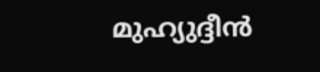മുഹ്യുദ്ദീന്‍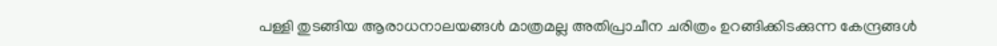പള്ളി തുടങ്ങിയ ആരാധനാലയങ്ങള്‍ മാത്രമല്ല അതിപ്രാചീന ചരിത്രം ഉറങ്ങിക്കിടക്കുന്ന കേന്ദ്രങ്ങള്‍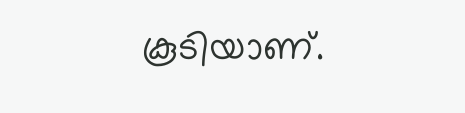കൂടിയാണ്.